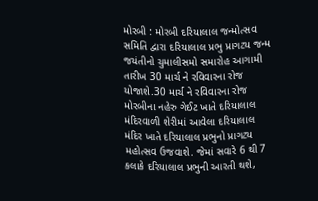મોરબી : મોરબી દરિયાલાલ જન્મોત્સવ સમિતિ દ્વારા દરિયાલાલ પ્રભુ પ્રાગટ્ય જન્મ જયંતીનો ચુમાલીસમો સમારોહ આગામી તારીખ 30 માર્ચ ને રવિવારના રોજ યોજાશે.30 માર્ચ ને રવિવારના રોજ મોરબીના નહેરુ ગેઈટ ખાતે દરિયાલાલ મંદિરવાળી શેરીમાં આવેલા દરિયાલાલ મંદિર ખાતે દરિયાલાલ પ્રભુનો પ્રાગટ્ય મહોત્સવ ઉજવાશે. જેમાં સવારે 6 થી 7 કલાકે દરિયાલાલ પ્રભુની આરતી થશે,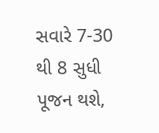સવારે 7-30 થી 8 સુધી પૂજન થશે,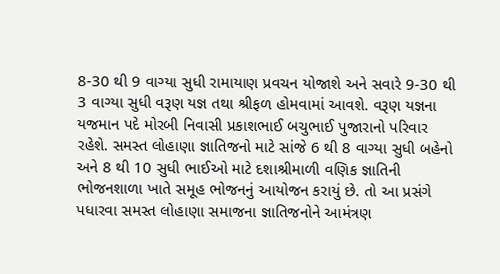8-30 થી 9 વાગ્યા સુધી રામાયાણ પ્રવચન યોજાશે અને સવારે 9-30 થી 3 વાગ્યા સુધી વરૂણ યજ્ઞ તથા શ્રીફળ હોમવામાં આવશે. વરૂણ યજ્ઞના યજમાન પદે મોરબી નિવાસી પ્રકાશભાઈ બચુભાઈ પુજારાનો પરિવાર રહેશે. સમસ્ત લોહાણા જ્ઞાતિજનો માટે સાંજે 6 થી 8 વાગ્યા સુધી બહેનો અને 8 થી 10 સુધી ભાઈઓ માટે દશાશ્રીમાળી વણિક જ્ઞાતિની ભોજનશાળા ખાતે સમૂહ ભોજનનું આયોજન કરાયું છે. તો આ પ્રસંગે પધારવા સમસ્ત લોહાણા સમાજના જ્ઞાતિજનોને આમંત્રણ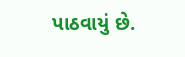પાઠવાયું છે.